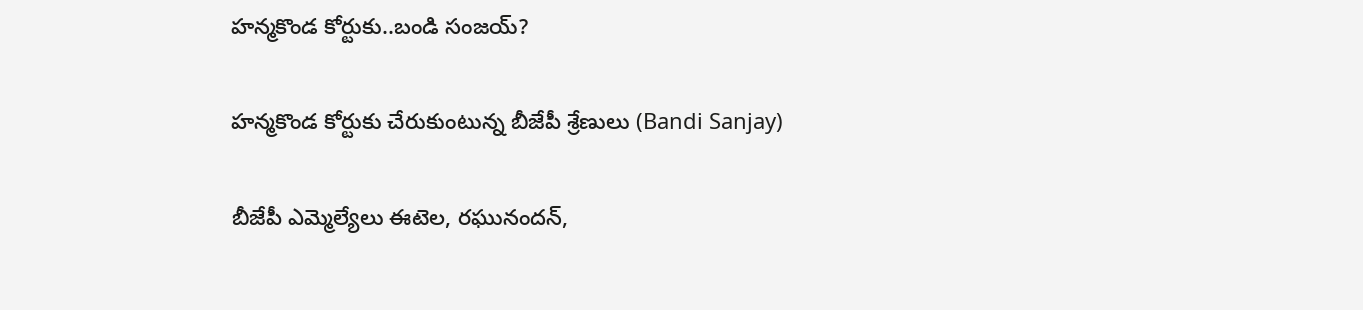హన్మకొండ కోర్టుకు..బండి సంజయ్?

హన్మకొండ కోర్టుకు చేరుకుంటున్న బీజేపీ శ్రేణులు (Bandi Sanjay)

బీజేపీ ఎమ్మెల్యేలు ఈటెల, రఘునందన్,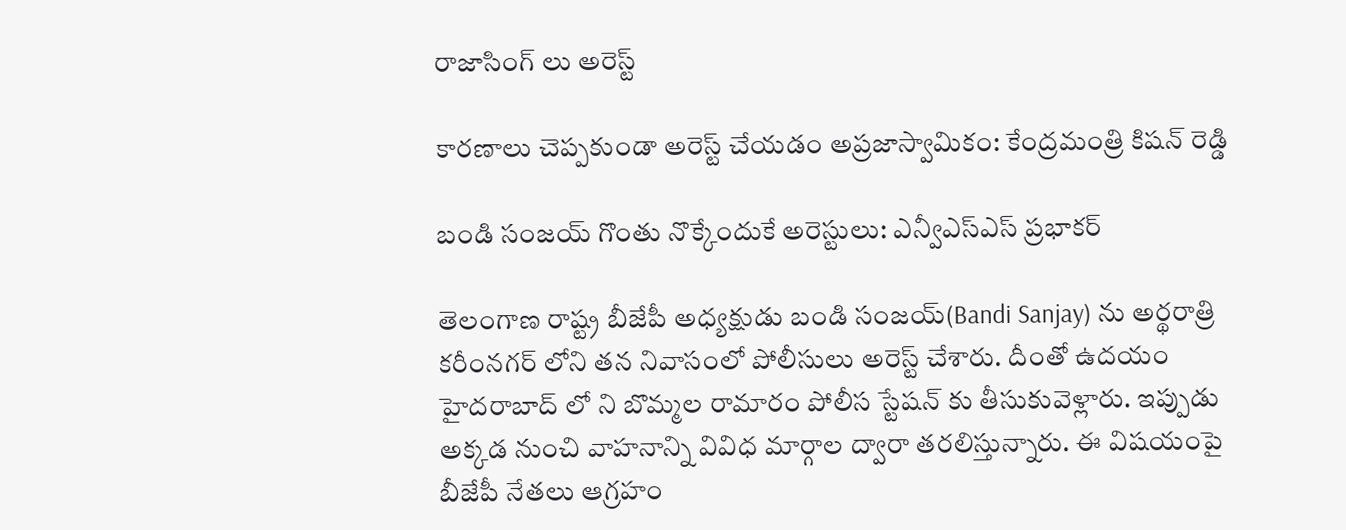రాజాసింగ్ లు అరెస్ట్

కారణాలు చెప్పకుండా అరెస్ట్ చేయడం అప్రజాస్వామికం: కేంద్రమంత్రి కిషన్ రెడ్డి

బండి సంజయ్ గొంతు నొక్కేందుకే అరెస్టులు: ఎన్వీఎస్ఎస్ ప్రభాకర్

తెలంగాణ రాష్ట్ర బీజేపీ అధ్యక్షుడు బండి సంజయ్(Bandi Sanjay) ను అర్థరాత్రి కరీంనగర్ లోని తన నివాసంలో పోలీసులు అరెస్ట్ చేశారు. దీంతో ఉదయం హైదరాబాద్ లో ని బొమ్మల రామారం పోలీస స్టేషన్ కు తీసుకువెళ్లారు. ఇప్పుడు అక్కడ నుంచి వాహనాన్ని వివిధ మార్గాల ద్వారా తరలిస్తున్నారు. ఈ విషయంపై బీజేపీ నేతలు ఆగ్రహం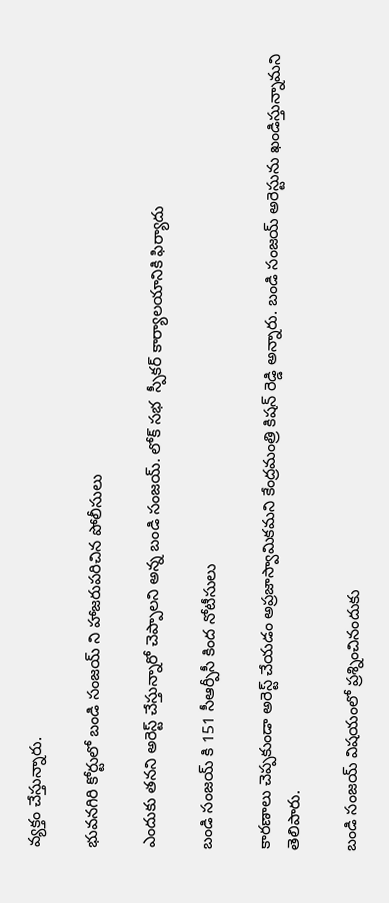వ్యక్తం చేస్తున్నారు.

భువనగిరి కోర్టులో బండి సంజయ్ ని హాజరుపరిచిన పోలీసులు

ఎందుకు తనని అరెస్ట్ చేస్తున్నారో చెప్పాలని అన్న బండి సంజయ్. లోక్ సభ  స్పీకర్ కార్యాలయానికి ఫిర్యాదు

బండి సంజయ్ కి 151 సీఆర్పీసీ కింద నోటీసులు

కారణాలు చెప్పకుండా అరెస్ట్ చేయడం అప్రజాస్వామికమని కేంద్రమంత్రి కిషన్ రెడ్డి అన్నారు. బండి సంజయ్ అరెస్టును ఖండిస్తున్నామని తెలిపారు.

బండి సంజయ్ విషయంలో ప్రశ్నించినందుకు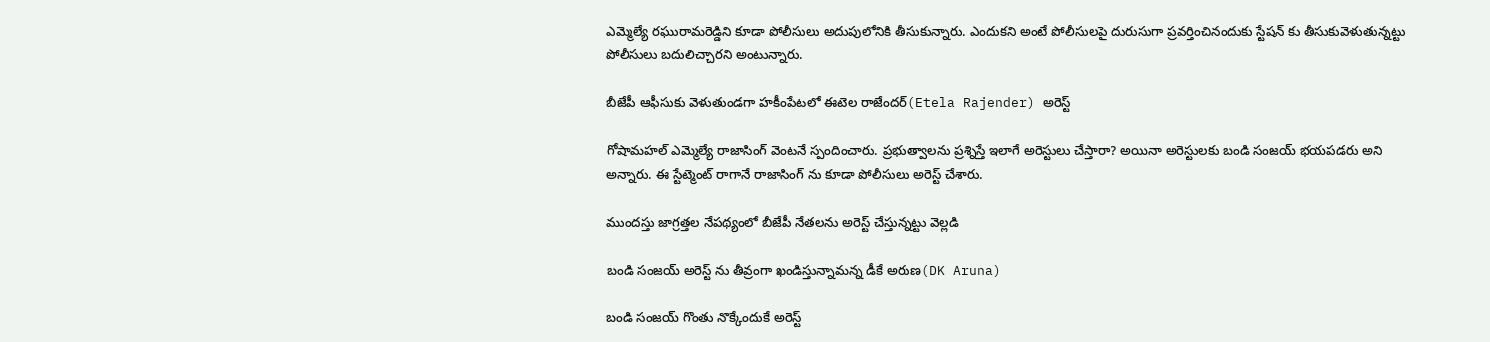ఎమ్మెల్యే రఘురామరెడ్డిని కూడా పోలీసులు అదుపులోనికి తీసుకున్నారు. ఎందుకని అంటే పోలీసులపై దురుసుగా ప్రవర్తించినందుకు స్టేషన్ కు తీసుకువెళుతున్నట్టు పోలీసులు బదులిచ్చారని అంటున్నారు.

బీజేపీ ఆఫీసుకు వెళుతుండగా హకీంపేటలో ఈటెల రాజేందర్(Etela Rajender) అరెస్ట్

గోషామహల్ ఎమ్మెల్యే రాజాసింగ్ వెంటనే స్పందించారు. ప్రభుత్వాలను ప్రశ్నిస్తే ఇలాగే అరెస్టులు చేస్తారా? అయినా అరెస్టులకు బండి సంజయ్ భయపడరు అని అన్నారు. ఈ స్టేట్మెంట్ రాగానే రాజాసింగ్ ను కూడా పోలీసులు అరెస్ట్ చేశారు.

ముందస్తు జాగ్రత్తల నేపథ్యంలో బీజేపీ నేతలను అరెస్ట్ చేస్తున్నట్టు వెల్లడి

బండి సంజయ్ అరెస్ట్ ను తీవ్రంగా ఖండిస్తున్నామన్న డీకే అరుణ(DK Aruna)

బండి సంజయ్ గొంతు నొక్కేందుకే అరెస్ట్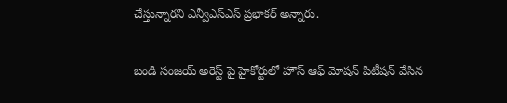చేస్తున్నారని ఎన్వీఎస్ఎస్ ప్రభాకర్ అన్నారు.

బండి సంజయ్ అరెస్ట్ పై హైకోర్టులో హౌస్ ఆఫ్ మోషన్ పిటీషన్ వేసిన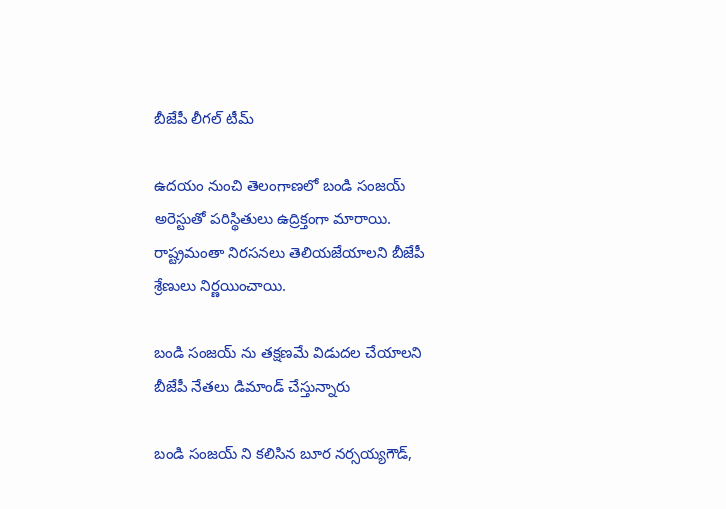బీజేపీ లీగల్ టీమ్

ఉదయం నుంచి తెలంగాణలో బండి సంజయ్ అరెస్టుతో పరిస్థితులు ఉద్రిక్తంగా మారాయి. రాష్ట్రమంతా నిరసనలు తెలియజేయాలని బీజేపీ శ్రేణులు నిర్ణయించాయి.

బండి సంజయ్ ను తక్షణమే విడుదల చేయాలని బీజేపీ నేతలు డిమాండ్ చేస్తున్నారు

బండి సంజయ్ ని కలిసిన బూర నర్సయ్యగౌడ్,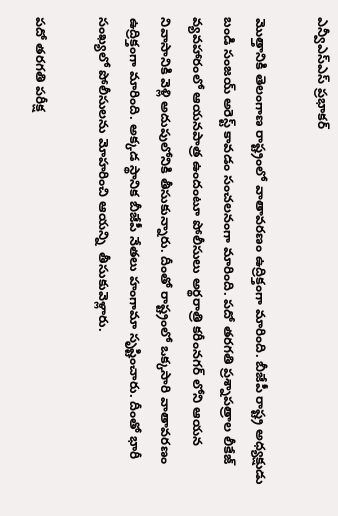ఎన్వీఎస్ఎస్ ప్రభాకర్

మొత్తానికి తెలంగాణ రాష్ట్రంలో వాతావరణం ఉద్రిక్తంగా మారింది. బీజేపీ రాష్ట్ర అధ్యక్షుడు బండి సంజయ్ అరెస్ట్ కావడం సంచలనంగా మారింది. పదో తరగతి ప్రశ్నాపత్రాల లీకేజ్ వ్యవహారంలో ఆయనపాత్ర ఉందంటూ పోలీసులు అర్థరాత్రి కరీంనగర్ లోని ఆయన నివాసానికి వెళ్లి అదుపులోనికి తీసుకున్నారు. దీంతో రాష్ట్రంలో ఒక్కసారి వాతావరణం ఉద్రిక్తంగా మారింది. అక్కడ స్థానిక బీజేపీ నేతలు హంగామా సృష్టించారు. దీంతో భారీ సంఖ్యలో పోలీసులను మోహరించి ఆయన్ని  తీసుకువెళ్లారు.

పదో తరగతి పరీక్ష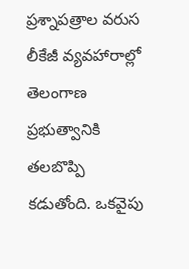ప్రశ్నాపత్రాల వరుస లీకేజీ వ్యవహారాల్లో తెలంగాణ ప్రభుత్వానికి తలబొప్పి కడుతోంది. ఒకవైపు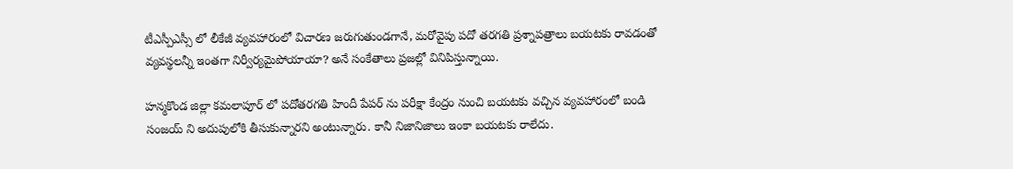టీఎస్పీఎస్సీ లో లీకేజీ వ్యవహారంలో విచారణ జరుగుతుండగానే, మరోవైపు పదో తరగతి ప్రశ్నాపత్రాలు బయటకు రావడంతో వ్యవస్థలన్నీ ఇంతగా నిర్వీర్యమైపోయాయా? అనే సంకేతాలు ప్రజల్లో వినిపిస్తున్నాయి.

హన్మకొండ జిల్లా కమలాపూర్ లో పదోతరగతి హిందీ పేపర్ ను పరీక్షా కేంద్రం నుంచి బయటకు వచ్చిన వ్యవహారంలో బండి సంజయ్ ని అదుపులోకి తీసుకున్నారని అంటున్నారు. కానీ నిజానిజాలు ఇంకా బయటకు రాలేదు.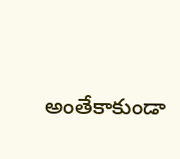అంతేకాకుండా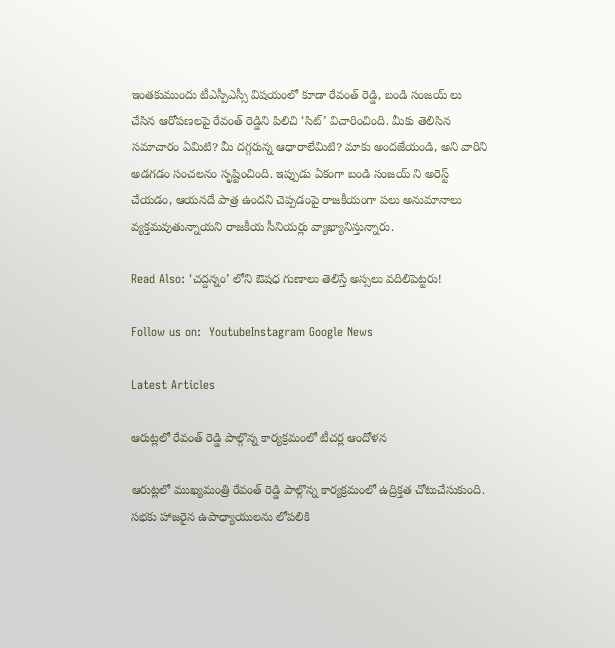ఇంతకుముందు టీఎస్పీఎస్సీ విషయంలో కూడా రేవంత్ రెడ్డి, బండి సంజయ్ లు చేసిన ఆరోపణలపై రేవంత్ రెడ్డిని పిలిచి ‘సిట్’ విచారించింది. మీకు తెలిసిన సమాచారం ఏమిటి? మీ దగ్గరున్న ఆధారాలేమిటి? మాకు అందజేయండి, అని వారిని అడగడం సంచలనం సృష్టించింది. ఇప్పుడు ఏకంగా బండి సంజయ్ ని అరెస్ట్ చేయడం, ఆయనదే పాత్ర ఉందని చెప్పడంపై రాజకీయంగా పలు అనుమానాలు వ్యక్తమవుతున్నాయని రాజకీయ సీనియర్లు వ్యాఖ్యానిస్తున్నారు.

Read Also: ‘చద్దన్నం’ లోని ఔషధ గుణాలు తెలిస్తే అస్సలు వదిలిపెట్టరు!

Follow us on:  YoutubeInstagram Google News

Latest Articles

ఆరుట్లలో రేవంత్ రెడ్డి పాల్గొన్న కార్యక్రమంలో టీచర్ల ఆందోళన

ఆరుట్లలో ముఖ్యమంత్రి రేవంత్ రెడ్డి పాల్గొన్న కార్యక్రమంలో ఉద్రిక్తత చోటుచేసుకుంది. సభకు హాజరైన ఉపాధ్యాయులను లోపలికి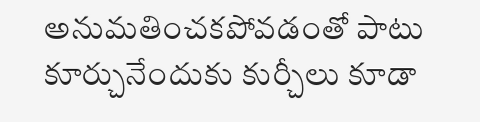అనుమతించకపోవడంతో పాటు కూర్చునేందుకు కుర్చీలు కూడా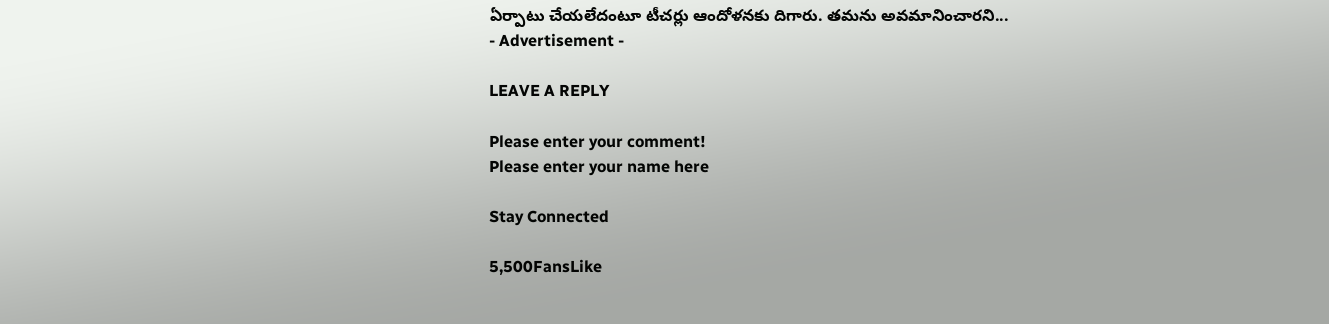ఏర్పాటు చేయలేదంటూ టీచర్లు ఆందోళనకు దిగారు. తమను అవమానించారని...
- Advertisement -

LEAVE A REPLY

Please enter your comment!
Please enter your name here

Stay Connected

5,500FansLike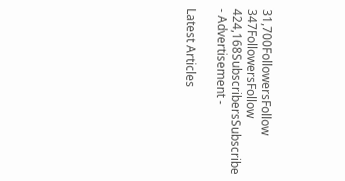31,700FollowersFollow
347FollowersFollow
424,168SubscribersSubscribe
- Advertisement -

Latest Articles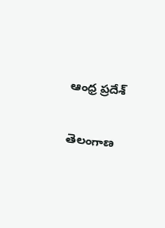ఆంధ్ర ప్రదేశ్

తెలంగాణ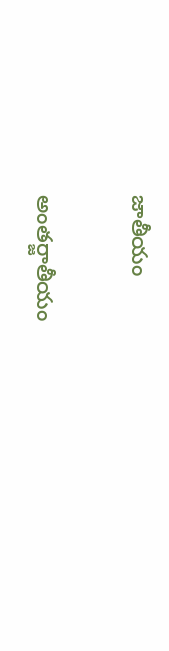జాతీయం

అంతర్జాతీయం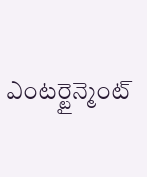ఎంటర్టైన్మెంట్